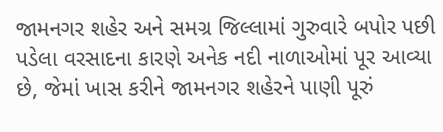જામનગર શહેર અને સમગ્ર જિલ્લામાં ગુરુવારે બપોર પછી પડેલા વરસાદના કારણે અનેક નદી નાળાઓમાં પૂર આવ્યા છે, જેમાં ખાસ કરીને જામનગર શહેરને પાણી પૂરું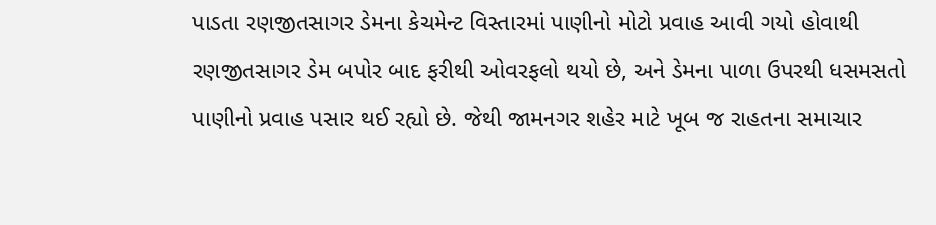પાડતા રણજીતસાગર ડેમના કેચમેન્ટ વિસ્તારમાં પાણીનો મોટો પ્રવાહ આવી ગયો હોવાથી રણજીતસાગર ડેમ બપોર બાદ ફરીથી ઓવરફલો થયો છે, અને ડેમના પાળા ઉપરથી ધસમસતો પાણીનો પ્રવાહ પસાર થઈ રહ્યો છે. જેથી જામનગર શહેર માટે ખૂબ જ રાહતના સમાચાર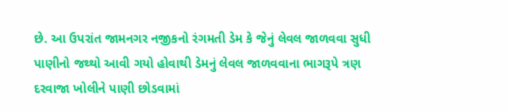છે. આ ઉપરાંત જામનગર નજીકનો રંગમતી ડેમ કે જેનું લેવલ જાળવવા સુધી પાણીનો જથ્થો આવી ગયો હોવાથી ડેમનું લેવલ જાળવવાના ભાગરૂપે ત્રણ દરવાજા ખોલીને પાણી છોડવામાં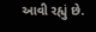આવી રહ્યું છે.